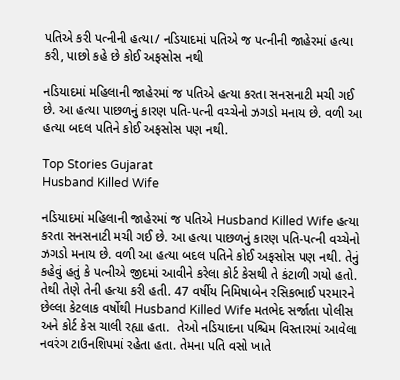પતિએ કરી પત્નીની હત્યા/ નડિયાદમાં પતિએ જ પત્નીની જાહેરમાં હત્યા કરી, પાછો કહે છે કોઈ અફસોસ નથી

નડિયાદમાં મહિલાની જાહેરમાં જ પતિએ હત્યા કરતા સનસનાટી મચી ગઈ છે. આ હત્યા પાછળનું કારણ પતિ-પત્ની વચ્ચેનો ઝગડો મનાય છે. વળી આ હત્યા બદલ પતિને કોઈ અફસોસ પણ નથી.

Top Stories Gujarat
Husband Killed Wife

નડિયાદમાં મહિલાની જાહેરમાં જ પતિએ Husband Killed Wife હત્યા કરતા સનસનાટી મચી ગઈ છે. આ હત્યા પાછળનું કારણ પતિ-પત્ની વચ્ચેનો ઝગડો મનાય છે. વળી આ હત્યા બદલ પતિને કોઈ અફસોસ પણ નથી. તેનું કહેવું હતું કે પત્નીએ જીદમાં આવીને કરેલા કોર્ટ કેસથી તે કંટાળી ગયો હતો. તેથી તેણે તેની હત્યા કરી હતી. 47 વર્ષીય નિમિષાબેન રસિકભાઈ પરમારને છેલ્લા કેટલાક વર્ષોથી Husband Killed Wife મતભેદ સર્જાતા પોલીસ અને કોર્ટ કેસ ચાલી રહ્યા હતા.  તેઓ નડિયાદના પશ્ચિમ વિસ્તારમાં આવેલા નવરંગ ટાઉનશિપમાં રહેતા હતા. તેમના પતિ વસો ખાતે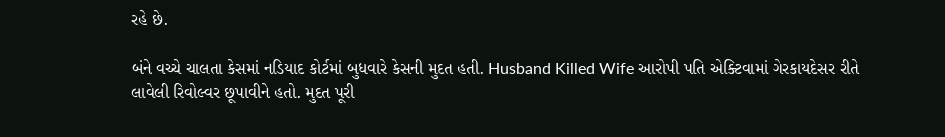રહે છે.

બંને વચ્ચે ચાલતા કેસમાં નડિયાદ કોર્ટમાં બુધવારે કેસની મુદત હતી. Husband Killed Wife આરોપી પતિ એક્ટિવામાં ગેરકાયદેસર રીતે લાવેલી રિવોલ્વર છૂપાવીને હતો. મુદત પૂરી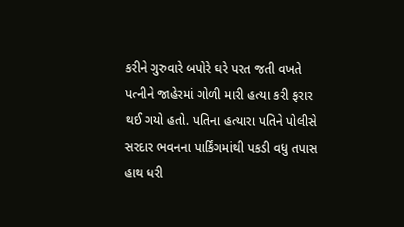કરીને ગુરુવારે બપોરે ઘરે પરત જતી વખતે પત્નીને જાહેરમાં ગોળી મારી હત્યા કરી ફરાર થઈ ગયો હતો. પતિના હત્યારા પતિને પોલીસે સરદાર ભવનના પાર્કિંગમાંથી પકડી વધુ તપાસ હાથ ધરી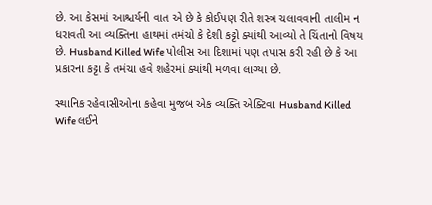છે. આ કેસમાં આશ્ચર્યની વાત એ છે કે કોઈપણ રીતે શસ્ત્ર ચલાવવાની તાલીમ ન ધરાવતી આ વ્યક્તિના હાથમાં તમંચો કે દેશી કટ્ટો ક્યાંથી આવ્યો તે ચિંતાનો વિષય છે. Husband Killed Wife પોલીસ આ દિશામાં પણ તપાસ કરી રહી છે કે આ પ્રકારના કટ્ટા કે તમંચા હવે શહેરમાં ક્યાંથી મળવા લાગ્યા છે.

સ્થાનિક રહેવાસીઓના કહેવા મુજબ એક વ્યક્તિ એક્ટિવા Husband Killed Wife લઈને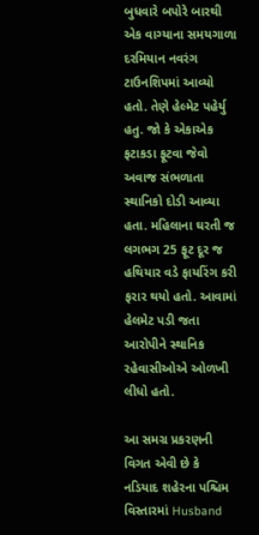બુધવારે બપોરે બારથી એક વાગ્યાના સમયગાળા દરમિયાન નવરંગ ટાઉનશિપમાં આવ્યો હતો. તેણે હેલ્મેટ પહેર્યુ હતુ. જો કે એકાએક ફટાકડા ફૂટવા જેવો અવાજ સંભળાતા સ્થાનિકો દોડી આવ્યા હતા. મહિલાના ઘરતી જ લગભગ 25 ફૂટ દૂર જ હથિયાર વડે ફાયરિંગ કરી ફરાર થયો હતો. આવામાં હેલમેટ પડી જતા આરોપીને સ્થાનિક રહેવાસીઓએ ઓળખી લીધો હતો.

આ સમગ્ર પ્રકરણની વિગત એવી છે કે નડિયાદ શહેરના પશ્ચિમ વિસ્તારમાં Husband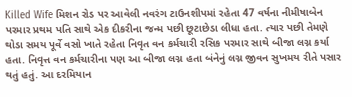Killed Wife મિશન રોડ પર આવેલી નવરંગ ટાઉનશીપમાં રહેતા 47 વર્ષના નીમીષાબેન પરમાર પ્રથમ પતિ સાથે એક દીકરીના જન્મ પછી છૂટાછેડા લીધા હતા. ત્યાર પછી તેમણે થોડા સમય પૂર્વે વસો ખાતે રહેતા નિવૃત વન કર્મચારી રસિક પરમાર સાથે બીજા લગ્ન કર્યા હતા. નિવૃત્ત વન કર્મચારીના પણ આ બીજા લગ્ન હતા બંનેનું લગ્ન જીવન સુખમય રીતે પસાર થતું હતું. આ દરમિયાન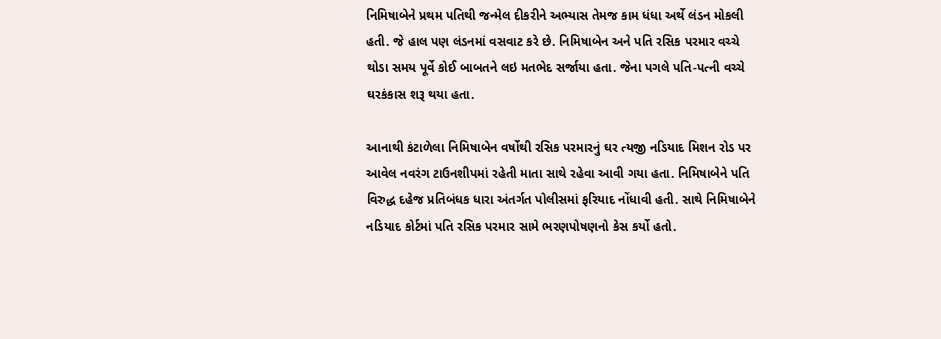નિમિષાબેને પ્રથમ પતિથી જન્મેલ દીકરીને અભ્યાસ તેમજ કામ ધંધા અર્થે લંડન મોકલી હતી. જે હાલ પણ લંડનમાં વસવાટ કરે છે. નિમિષાબેન અને પતિ રસિક પરમાર વચ્ચે થોડા સમય પૂર્વે કોઈ બાબતને લઇ મતભેદ સર્જાયા હતા. જેના પગલે પતિ-પત્ની વચ્ચે ઘરકંકાસ શરૂ થયા હતા.

આનાથી કંટાળેલા નિમિષાબેન વર્ષોથી રસિક પરમારનું ઘર ત્યજી નડિયાદ મિશન રોડ પર આવેલ નવરંગ ટાઉનશીપમાં રહેતી માતા સાથે રહેવા આવી ગયા હતા. નિમિષાબેને પતિ વિરુદ્ધ દહેજ પ્રતિબંધક ધારા અંતર્ગત પોલીસમાં ફરિયાદ નોંધાવી હતી. સાથે નિમિષાબેને નડિયાદ કોર્ટમાં પતિ રસિક પરમાર સામે ભરણપોષણનો કેસ કર્યો હતો.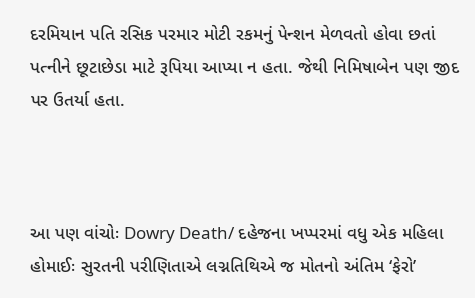દરમિયાન પતિ રસિક પરમાર મોટી રકમનું પેન્શન મેળવતો હોવા છતાં પત્નીને છૂટાછેડા માટે રૂપિયા આપ્યા ન હતા. જેથી નિમિષાબેન પણ જીદ પર ઉતર્યા હતા.



આ પણ વાંચોઃ Dowry Death/ દહેજના ખપ્પરમાં વધુ એક મહિલા હોમાઈઃ સુરતની પરીણિતાએ લગ્નતિથિએ જ મોતનો અંતિમ ‘ફેરો’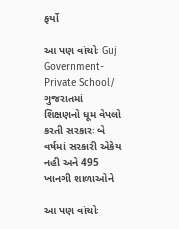ફર્યો

આ પણ વાંચોઃ Guj Government-Private School/ ગુજરાતમાં શિક્ષણનો ધૂમ વેપલો કરતી સરકારઃ બે વર્ષમાં સરકારી એકેય નહી અને 495 ખાનગી શાળાઓને

આ પણ વાંચોઃ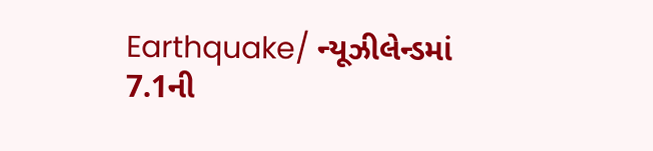Earthquake/ ન્યૂઝીલેન્ડમાં 7.1ની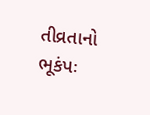તીવ્રતાનો ભૂકંપઃ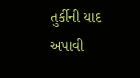તુર્કીની યાદ અપાવી